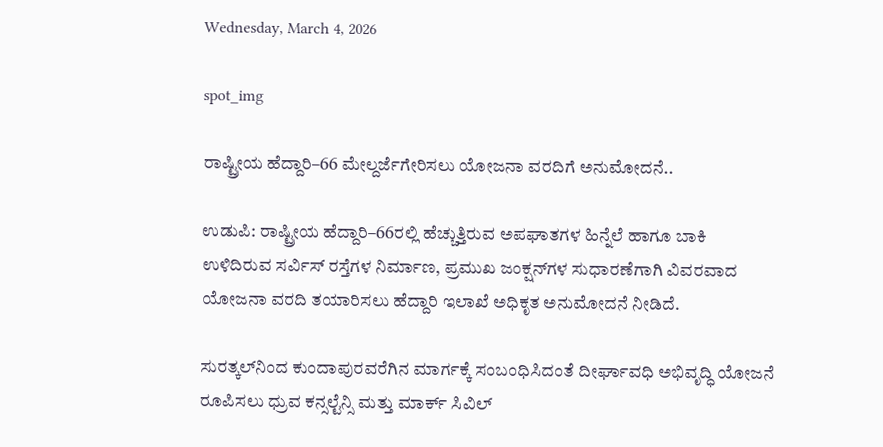Wednesday, March 4, 2026

spot_img

ರಾಷ್ಟ್ರೀಯ ಹೆದ್ದಾರಿ–66 ಮೇಲ್ದರ್ಜೆಗೇರಿಸಲು ಯೋಜನಾ ವರದಿಗೆ ಅನುಮೋದನೆ..

ಉಡುಪಿ: ರಾಷ್ಟ್ರೀಯ ಹೆದ್ದಾರಿ–66ರಲ್ಲಿ ಹೆಚ್ಚುತ್ತಿರುವ ಅಪಘಾತಗಳ ಹಿನ್ನೆಲೆ ಹಾಗೂ ಬಾಕಿ ಉಳಿದಿರುವ ಸರ್ವಿಸ್‌ ರಸ್ತೆಗಳ ನಿರ್ಮಾಣ, ಪ್ರಮುಖ ಜಂಕ್ಷನ್‌ಗಳ ಸುಧಾರಣೆಗಾಗಿ ವಿವರವಾದ ಯೋಜನಾ ವರದಿ ತಯಾರಿಸಲು ಹೆದ್ದಾರಿ ಇಲಾಖೆ ಅಧಿಕೃತ ಅನುಮೋದನೆ ನೀಡಿದೆ.

ಸುರತ್ಕಲ್‌ನಿಂದ ಕುಂದಾಪುರವರೆಗಿನ ಮಾರ್ಗಕ್ಕೆ ಸಂಬಂಧಿಸಿದಂತೆ ದೀರ್ಘಾವಧಿ ಅಭಿವೃದ್ಧಿ ಯೋಜನೆ ರೂಪಿಸಲು ಧ್ರುವ ಕನ್ಸಲ್ಟೆನ್ಸಿ ಮತ್ತು ಮಾರ್ಕ್ ಸಿವಿಲ್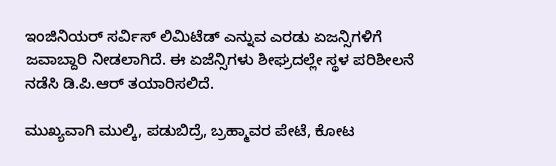ಇಂಜಿನಿಯರ್ ಸರ್ವಿಸ್ ಲಿಮಿಟೆಡ್ ಎನ್ನುವ ಎರಡು ಏಜನ್ಸಿಗಳಿಗೆ ಜವಾಬ್ದಾರಿ ನೀಡಲಾಗಿದೆ. ಈ ಏಜೆನ್ಸಿಗಳು ಶೀಘ್ರದಲ್ಲೇ ಸ್ಥಳ ಪರಿಶೀಲನೆ ನಡೆಸಿ ಡಿ.ಪಿ.ಆರ್ ತಯಾರಿಸಲಿದೆ.

ಮುಖ್ಯವಾಗಿ ಮುಲ್ಕಿ, ಪಡುಬಿದ್ರೆ, ಬ್ರಹ್ಮಾವರ ಪೇಟೆ, ಕೋಟ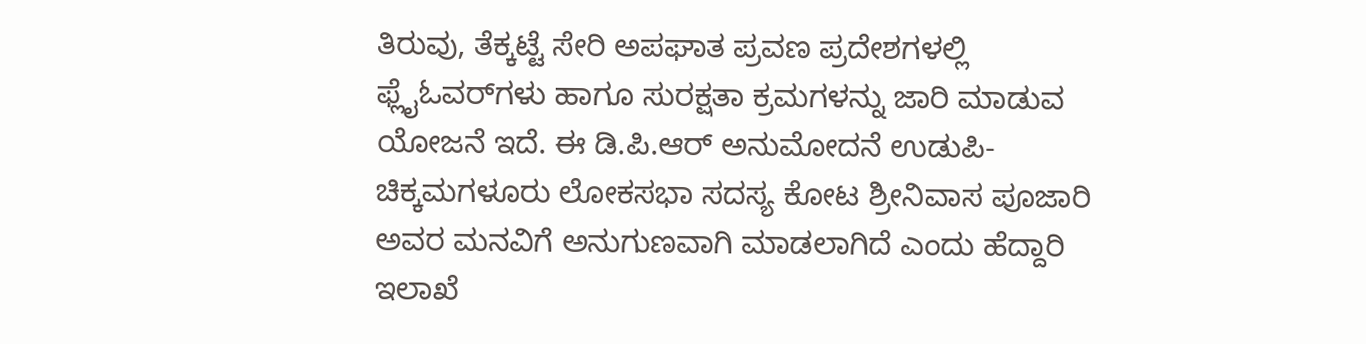ತಿರುವು, ತೆಕ್ಕಟ್ಟೆ ಸೇರಿ ಅಪಘಾತ ಪ್ರವಣ ಪ್ರದೇಶಗಳಲ್ಲಿ ಫ್ಲೈಓವರ್‌ಗಳು ಹಾಗೂ ಸುರಕ್ಷತಾ ಕ್ರಮಗಳನ್ನು ಜಾರಿ ಮಾಡುವ ಯೋಜನೆ ಇದೆ. ಈ ಡಿ.ಪಿ.ಆರ್ ಅನುಮೋದನೆ ಉಡುಪಿ-ಚಿಕ್ಕಮಗಳೂರು ಲೋಕಸಭಾ ಸದಸ್ಯ ಕೋಟ ಶ್ರೀನಿವಾಸ ಪೂಜಾರಿ ಅವರ ಮನವಿಗೆ ಅನುಗುಣವಾಗಿ ಮಾಡಲಾಗಿದೆ ಎಂದು ಹೆದ್ದಾರಿ ಇಲಾಖೆ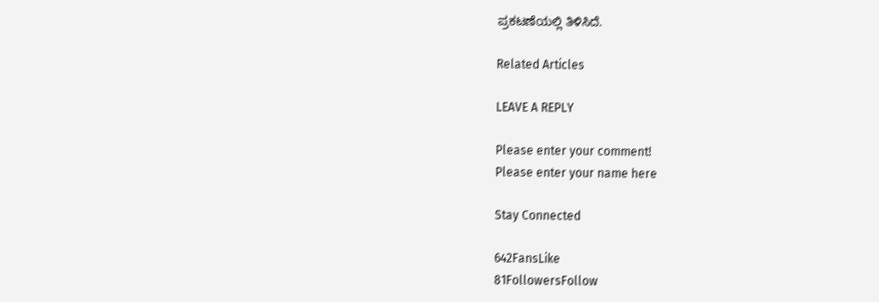ಪ್ರಕಟಣೆಯಲ್ಲಿ ತಿಳಿಸಿದೆ.

Related Articles

LEAVE A REPLY

Please enter your comment!
Please enter your name here

Stay Connected

642FansLike
81FollowersFollow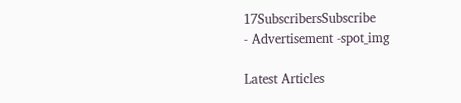17SubscribersSubscribe
- Advertisement -spot_img

Latest Articles